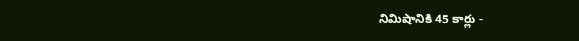నిమిషానికి 45 కార్లు -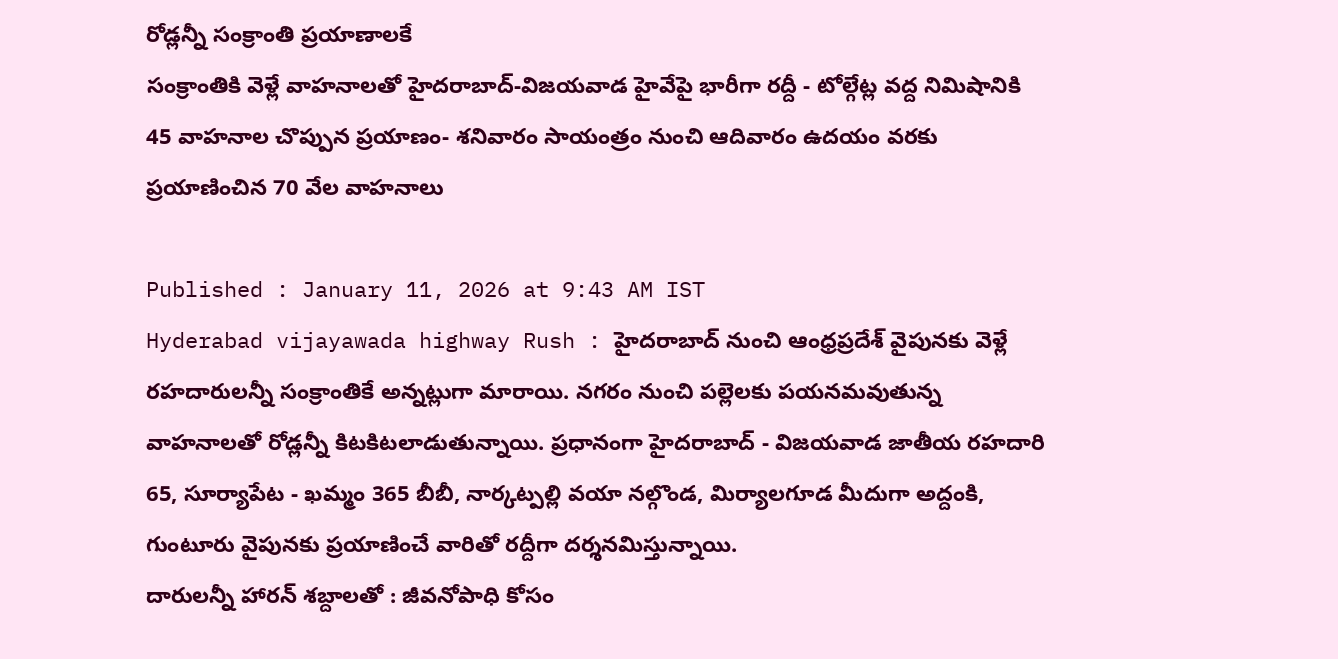రోడ్లన్నీ సంక్రాంతి ప్రయాణాలకే
సంక్రాంతికి వెళ్లే వాహనాలతో హైదరాబాద్-విజయవాడ హైవేపై భారీగా రద్దీ - టోల్గేట్ల వద్ద నిమిషానికి 45 వాహనాల చొప్పున ప్రయాణం- శనివారం సాయంత్రం నుంచి ఆదివారం ఉదయం వరకు ప్రయాణించిన 70 వేల వాహనాలు

Published : January 11, 2026 at 9:43 AM IST
Hyderabad vijayawada highway Rush : హైదరాబాద్ నుంచి ఆంధ్రప్రదేశ్ వైపునకు వెళ్లే రహదారులన్నీ సంక్రాంతికే అన్నట్లుగా మారాయి. నగరం నుంచి పల్లెలకు పయనమవుతున్న వాహనాలతో రోడ్లన్నీ కిటకిటలాడుతున్నాయి. ప్రధానంగా హైదరాబాద్ - విజయవాడ జాతీయ రహదారి 65, సూర్యాపేట - ఖమ్మం 365 బీబీ, నార్కట్పల్లి వయా నల్గొండ, మిర్యాలగూడ మీదుగా అద్దంకి, గుంటూరు వైపునకు ప్రయాణించే వారితో రద్దీగా దర్శనమిస్తున్నాయి.
దారులన్నీ హారన్ శబ్దాలతో : జీవనోపాధి కోసం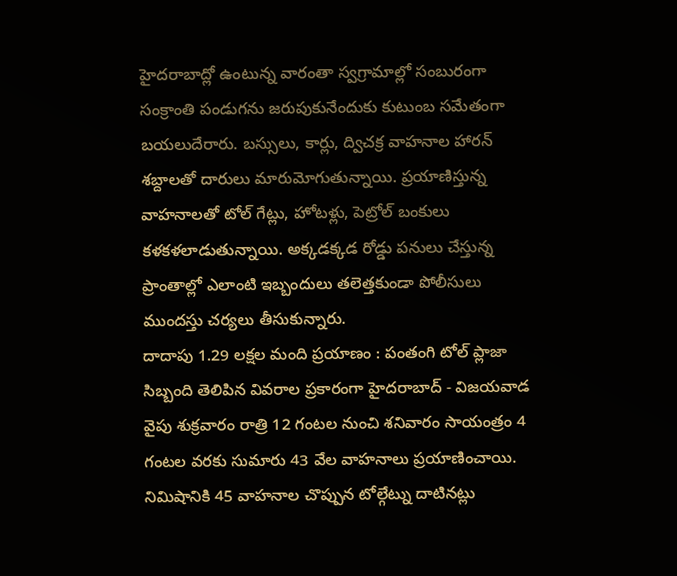హైదరాబాద్లో ఉంటున్న వారంతా స్వగ్రామాల్లో సంబురంగా సంక్రాంతి పండుగను జరుపుకునేందుకు కుటుంబ సమేతంగా బయలుదేరారు. బస్సులు, కార్లు, ద్విచక్ర వాహనాల హారన్ శబ్దాలతో దారులు మారుమోగుతున్నాయి. ప్రయాణిస్తున్న వాహనాలతో టోల్ గేట్లు, హోటళ్లు, పెట్రోల్ బంకులు కళకళలాడుతున్నాయి. అక్కడక్కడ రోడ్డు పనులు చేస్తున్న ప్రాంతాల్లో ఎలాంటి ఇబ్బందులు తలెత్తకుండా పోలీసులు ముందస్తు చర్యలు తీసుకున్నారు.
దాదాపు 1.29 లక్షల మంది ప్రయాణం : పంతంగి టోల్ ప్లాజా సిబ్బంది తెలిపిన వివరాల ప్రకారంగా హైదరాబాద్ - విజయవాడ వైపు శుక్రవారం రాత్రి 12 గంటల నుంచి శనివారం సాయంత్రం 4 గంటల వరకు సుమారు 43 వేల వాహనాలు ప్రయాణించాయి. నిమిషానికి 45 వాహనాల చొప్పున టోల్గేట్ను దాటినట్లు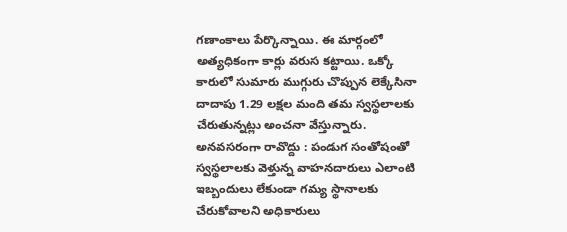గణాంకాలు పేర్కొన్నాయి. ఈ మార్గంలో అత్యధికంగా కార్లు వరుస కట్టాయి. ఒక్కో కారులో సుమారు ముగ్గురు చొప్పున లెక్కేసినా దాదాపు 1.29 లక్షల మంది తమ స్వస్థలాలకు చేరుతున్నట్లు అంచనా వేస్తున్నారు.
అనవసరంగా రావొద్దు : పండుగ సంతోషంతో స్వస్థలాలకు వెళ్తున్న వాహనదారులు ఎలాంటి ఇబ్బందులు లేకుండా గమ్య స్థానాలకు చేరుకోవాలని అధికారులు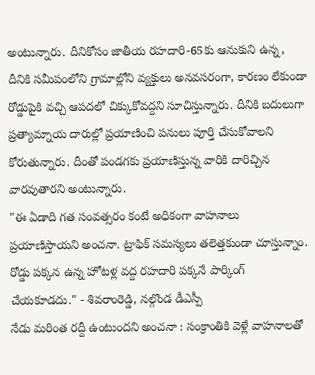అంటున్నారు. దీనికోసం జాతీయ రహదారి-65కు ఆనుకుని ఉన్న, దీనికి సమీపంలోని గ్రామాల్లోని వ్యక్తులు అనవసరంగా, కారణం లేకుండా రోడ్డుపైకి వచ్చి ఆపదలో చిక్కుకోవద్దని సూచిస్తున్నారు. దీనికి బదులుగా ప్రత్యామ్నాయ దారుల్లో ప్రయాణించి పనులు పూర్తి చేసుకోవాలని కోరుతున్నారు. దీంతో పండగకు ప్రయాణిస్తున్న వారికి దారిచ్చిన వారవుతారని అంటున్నారు.
"ఈ ఏడాది గత సంవత్సరం కంటే అధికంగా వాహనాలు ప్రయాణిస్తాయని అంచనా. ట్రాఫిక్ సమస్యలు తలెత్తకుండా చూస్తున్నాం. రోడ్డు పక్కన ఉన్న హోటళ్ల వద్ద రహదారి పక్కనే పార్కింగ్ చేయకూడదు." - శివరాంరెడ్డి, నల్గొండ డీఎస్పీ
నేడు మరింత రద్దీ ఉంటుందని అంచనా : సంక్రాంతికి వెళ్లే వాహనాలతో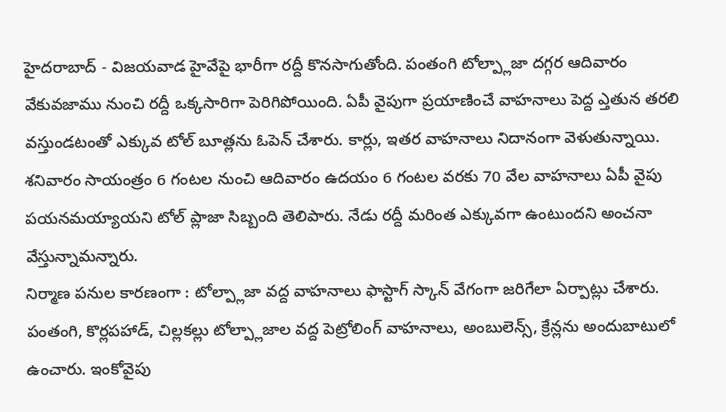హైదరాబాద్ - విజయవాడ హైవేపై భారీగా రద్దీ కొనసాగుతోంది. పంతంగి టోల్ప్లాజా దగ్గర ఆదివారం వేకువజాము నుంచి రద్దీ ఒక్కసారిగా పెరిగిపోయింది. ఏపీ వైపుగా ప్రయాణించే వాహనాలు పెద్ద ఎ్తతున తరలి వస్తుండటంతో ఎక్కువ టోల్ బూత్లను ఓపెన్ చేశారు. కార్లు, ఇతర వాహనాలు నిదానంగా వెళుతున్నాయి. శనివారం సాయంత్రం 6 గంటల నుంచి ఆదివారం ఉదయం 6 గంటల వరకు 70 వేల వాహనాలు ఏపీ వైపు పయనమయ్యాయని టోల్ ప్లాజా సిబ్బంది తెలిపారు. నేడు రద్దీ మరింత ఎక్కువగా ఉంటుందని అంచనా వేస్తున్నామన్నారు.
నిర్మాణ పనుల కారణంగా : టోల్ప్లాజా వద్ద వాహనాలు ఫాస్టాగ్ స్కాన్ వేగంగా జరిగేలా ఏర్పాట్లు చేశారు. పంతంగి, కొర్లపహాడ్, చిల్లకల్లు టోల్ప్లాజాల వద్ద పెట్రోలింగ్ వాహనాలు, అంబులెన్స్, క్రేన్లను అందుబాటులో ఉంచారు. ఇంకోవైపు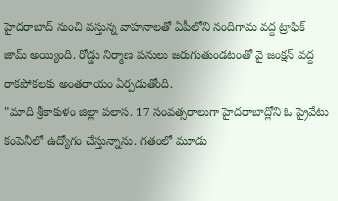హైదరాబాద్ నుంచి వస్తున్న వాహనాలతో ఏపీలోని నందిగామ వద్ద ట్రాఫిక్ జామ్ అయ్యింది. రోడ్డు నిర్మాణ పనులు జరుగుతుండటంతో వై జంక్షన్ వద్ద రాకపోకలకు అంతరాయం ఏర్పడుతోంది.
"మాది శ్రీకాకుళం జిల్లా పలాస. 17 సంవత్సరాలుగా హైదరాబాద్లోని ఓ ప్రైవేటు కంపెనీలో ఉద్యోగం చేస్తున్నాను. గతంలో మూడు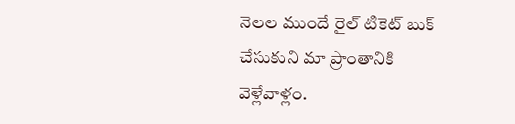నెలల ముందే రైల్ టికెట్ బుక్ చేసుకుని మా ప్రాంతానికి వెళ్లేవాళ్లం.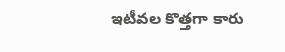ఇటీవల కొత్తగా కారు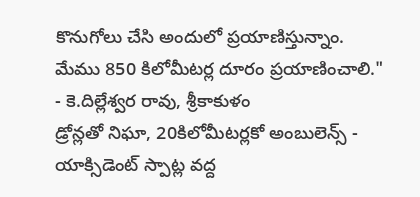కొనుగోలు చేసి అందులో ప్రయాణిస్తున్నాం. మేము 850 కిలోమీటర్ల దూరం ప్రయాణించాలి." - కె.దిల్లేశ్వర రావు, శ్రీకాకుళం
డ్రోన్లతో నిఘా, 20కిలోమీటర్లకో అంబులెన్స్ - యాక్సిడెంట్ స్పాట్ల వద్ద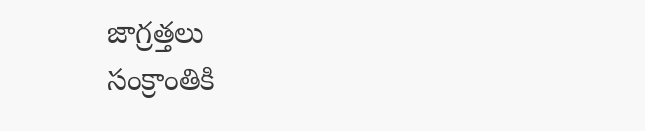జాగ్రత్తలు
సంక్రాంతికి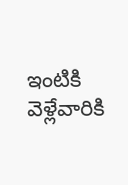ఇంటికి వెళ్లేవారికి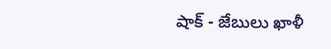షాక్ - జేబులు ఖాళీ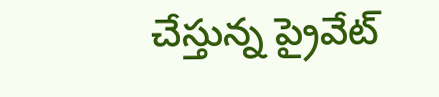చేస్తున్న ప్రైవేట్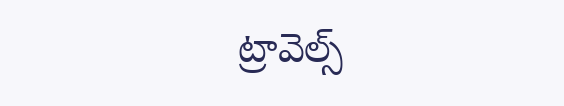ట్రావెల్స్